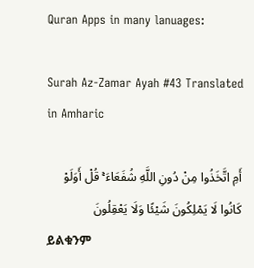Quran Apps in many lanuages:

Surah Az-Zamar Ayah #43 Translated in Amharic

أَمِ اتَّخَذُوا مِنْ دُونِ اللَّهِ شُفَعَاءَ ۚ قُلْ أَوَلَوْ كَانُوا لَا يَمْلِكُونَ شَيْئًا وَلَا يَعْقِلُونَ
ይልቁንም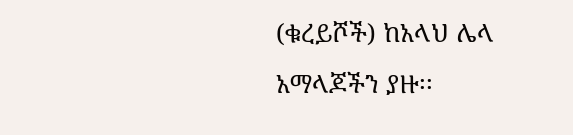(ቁረይሾች) ከአላህ ሌላ አማላጆችን ያዙ፡፡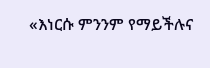«እነርሱ ምንንም የማይችሉና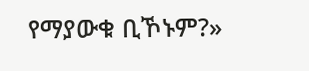የማያውቁ ቢኾኑም?»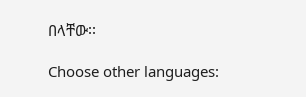በላቸው፡፡

Choose other languages: